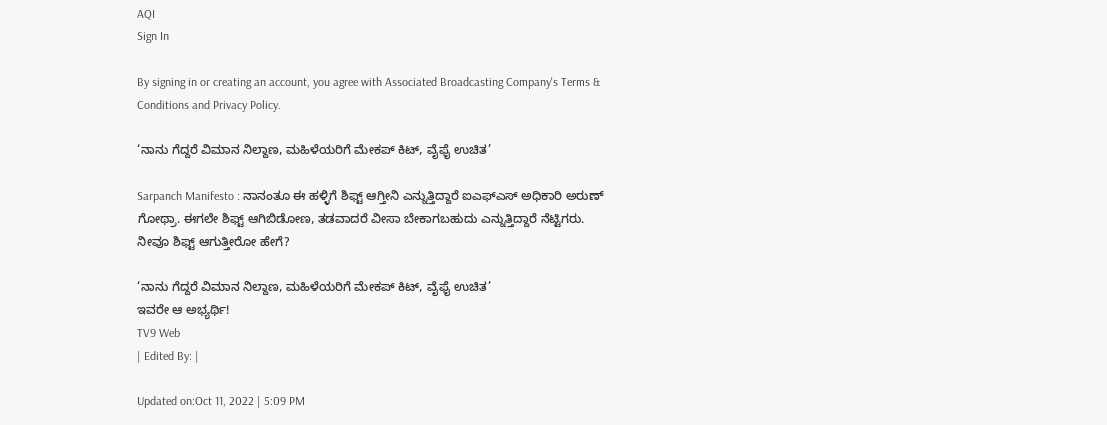AQI
Sign In

By signing in or creating an account, you agree with Associated Broadcasting Company's Terms & Conditions and Privacy Policy.

‘ನಾನು ಗೆದ್ದರೆ ವಿಮಾನ ನಿಲ್ದಾಣ, ಮಹಿಳೆಯರಿಗೆ ಮೇಕಪ್ ಕಿಟ್, ವೈಫೈ ಉಚಿತ’

Sarpanch Manifesto : ನಾನಂತೂ ಈ ಹಳ್ಳಿಗೆ ಶಿಫ್ಟ್ ಆಗ್ತೀನಿ ಎನ್ನುತ್ತಿದ್ದಾರೆ ಐಎಫ್ಎಸ್ ಅಧಿಕಾರಿ ಅರುಣ್ ಗೋಥ್ರಾ. ಈಗಲೇ ಶಿಫ್ಟ್ ಆಗಿಬಿಡೋಣ, ತಡವಾದರೆ ವೀಸಾ ಬೇಕಾಗಬಹುದು ಎನ್ನುತ್ತಿದ್ದಾರೆ ನೆಟ್ಟಿಗರು. ನೀವೂ ಶಿಫ್ಟ್ ಆಗುತ್ತೀರೋ ಹೇಗೆ?

‘ನಾನು ಗೆದ್ದರೆ ವಿಮಾನ ನಿಲ್ದಾಣ, ಮಹಿಳೆಯರಿಗೆ ಮೇಕಪ್ ಕಿಟ್, ವೈಫೈ ಉಚಿತ’
ಇವರೇ ಆ ಅಭ್ಯರ್ಥಿ!
TV9 Web
| Edited By: |

Updated on:Oct 11, 2022 | 5:09 PM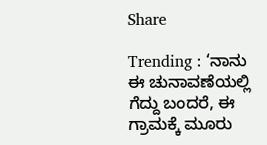Share

Trending : ‘ನಾನು ಈ ಚುನಾವಣೆಯಲ್ಲಿ ಗೆದ್ದು ಬಂದರೆ, ಈ ಗ್ರಾಮಕ್ಕೆ ಮೂರು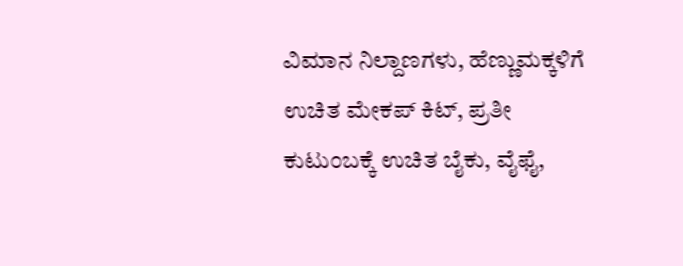ವಿಮಾನ ನಿಲ್ದಾಣಗಳು, ಹೆಣ್ಣುಮಕ್ಕಳಿಗೆ ಉಚಿತ ಮೇಕಪ್ ಕಿಟ್, ಪ್ರತೀ ಕುಟುಂಬಕ್ಕೆ ಉಚಿತ ಬೈಕು, ವೈಫೈ,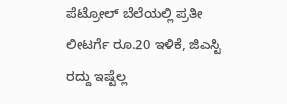ಪೆಟ್ರೋಲ್ ಬೆಲೆಯಲ್ಲಿ ಪ್ರತೀ ಲೀಟರ್ಗೆ ರೂ.20 ಇಳಿಕೆ, ಜಿಎಸ್ಟಿ ರದ್ದು ಇಷ್ಟೆಲ್ಲ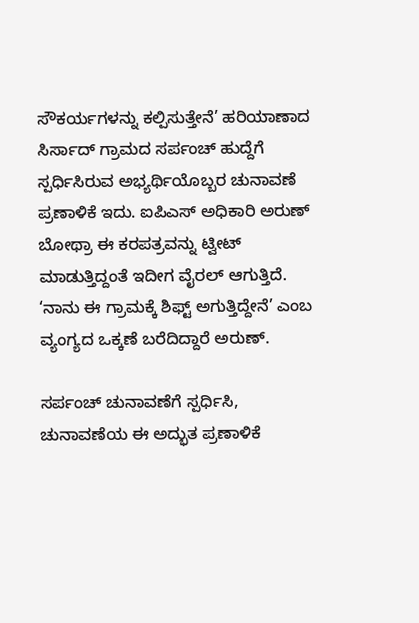ಸೌಕರ್ಯಗಳನ್ನು ಕಲ್ಪಿಸುತ್ತೇನೆ’ ಹರಿಯಾಣಾದ ಸಿರ್ಸಾದ್ ಗ್ರಾಮದ ಸರ್ಪಂಚ್ ಹುದ್ದೆಗೆ ಸ್ಪರ್ಧಿಸಿರುವ ಅಭ್ಯರ್ಥಿಯೊಬ್ಬರ ಚುನಾವಣೆ ಪ್ರಣಾಳಿಕೆ ಇದು. ಐಪಿಎಸ್ ಅಧಿಕಾರಿ ಅರುಣ್ ಬೋಥ್ರಾ ಈ ಕರಪತ್ರವನ್ನು ಟ್ವೀಟ್ ಮಾಡುತ್ತಿದ್ದಂತೆ ಇದೀಗ ವೈರಲ್ ಆಗುತ್ತಿದೆ. ‘ನಾನು ಈ ಗ್ರಾಮಕ್ಕೆ ಶಿಫ್ಟ್ ಅಗುತ್ತಿದ್ದೇನೆ’ ಎಂಬ ವ್ಯಂಗ್ಯದ ಒಕ್ಕಣೆ ಬರೆದಿದ್ದಾರೆ ಅರುಣ್.

ಸರ್ಪಂಚ್ ಚುನಾವಣೆಗೆ ಸ್ಪರ್ಧಿಸಿ, ಚುನಾವಣೆಯ ಈ ಅದ್ಭುತ ಪ್ರಣಾಳಿಕೆ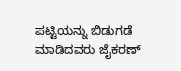ಪಟ್ಟಿಯನ್ನು ಬಿಡುಗಡೆ ಮಾಡಿದವರು ಜೈಕರಣ್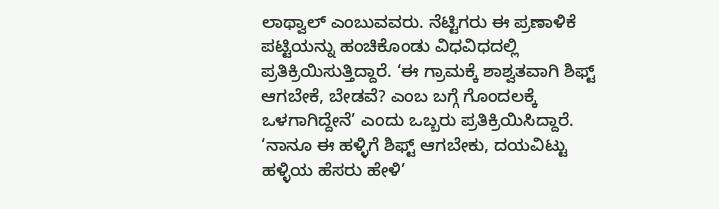ಲಾಥ್ವಾಲ್ ಎಂಬುವವರು. ನೆಟ್ಟಿಗರು ಈ ಪ್ರಣಾಳಿಕೆ ಪಟ್ಟಿಯನ್ನು ಹಂಚಿಕೊಂಡು ವಿಧವಿಧದಲ್ಲಿ ಪ್ರತಿಕ್ರಿಯಿಸುತ್ತಿದ್ದಾರೆ. ‘ಈ ಗ್ರಾಮಕ್ಕೆ ಶಾಶ್ವತವಾಗಿ ಶಿಫ್ಟ್ ಆಗಬೇಕೆ, ಬೇಡವೆ? ಎಂಬ ಬಗ್ಗೆ ಗೊಂದಲಕ್ಕೆ ಒಳಗಾಗಿದ್ದೇನೆ’ ಎಂದು ಒಬ್ಬರು ಪ್ರತಿಕ್ರಿಯಿಸಿದ್ದಾರೆ. ‘ನಾನೂ ಈ ಹಳ್ಳಿಗೆ ಶಿಫ್ಟ್ ಆಗಬೇಕು, ದಯವಿಟ್ಟು ಹಳ್ಳಿಯ ಹೆಸರು ಹೇಳಿ’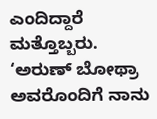ಎಂದಿದ್ದಾರೆ ಮತ್ತೊಬ್ಬರು. ‘ಅರುಣ್ ಬೋಥ್ರಾ ಅವರೊಂದಿಗೆ ನಾನು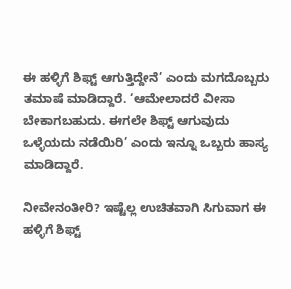ಈ ಹಳ್ಳಿಗೆ ಶಿಫ್ಟ್ ಆಗುತ್ತಿದ್ದೇನೆ’ ಎಂದು ಮಗದೊಬ್ಬರು ತಮಾಷೆ ಮಾಡಿದ್ದಾರೆ. ‘ಆಮೇಲಾದರೆ ವೀಸಾ ಬೇಕಾಗಬಹುದು. ಈಗಲೇ ಶಿಫ್ಟ್ ಆಗುವುದು ಒಳ್ಳೆಯದು ನಡೆಯಿರಿ’ ಎಂದು ಇನ್ನೂ ಒಬ್ಬರು ಹಾಸ್ಯ ಮಾಡಿದ್ದಾರೆ.

ನೀವೇನಂತೀರಿ? ಇಷ್ಟೆಲ್ಲ ಉಚಿತವಾಗಿ ಸಿಗುವಾಗ ಈ ಹಳ್ಳಿಗೆ ಶಿಫ್ಟ್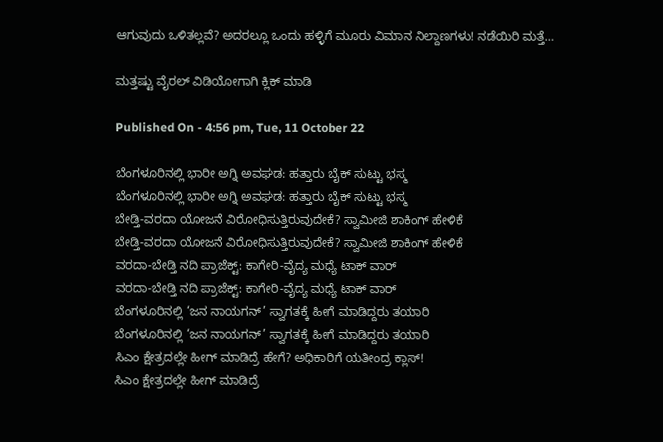ಆಗುವುದು ಒಳಿತಲ್ಲವೆ? ಅದರಲ್ಲೂ ಒಂದು ಹಳ್ಳಿಗೆ ಮೂರು ವಿಮಾನ ನಿಲ್ದಾಣಗಳು! ನಡೆಯಿರಿ ಮತ್ತೆ…

ಮತ್ತಷ್ಟು ವೈರಲ್ ವಿಡಿಯೋಗಾಗಿ ಕ್ಲಿಕ್ ಮಾಡಿ

Published On - 4:56 pm, Tue, 11 October 22

ಬೆಂಗಳೂರಿನಲ್ಲಿ ಭಾರೀ ಅಗ್ನಿ ಅವಘಡ: ಹತ್ತಾರು ಬೈಕ್ ಸುಟ್ಟು ಭಸ್ಮ
ಬೆಂಗಳೂರಿನಲ್ಲಿ ಭಾರೀ ಅಗ್ನಿ ಅವಘಡ: ಹತ್ತಾರು ಬೈಕ್ ಸುಟ್ಟು ಭಸ್ಮ
ಬೇಡ್ತಿ-ವರದಾ ಯೋಜನೆ ವಿರೋಧಿಸುತ್ತಿರುವುದೇಕೆ? ಸ್ವಾಮೀಜಿ ಶಾಕಿಂಗ್ ಹೇಳಿಕೆ
ಬೇಡ್ತಿ-ವರದಾ ಯೋಜನೆ ವಿರೋಧಿಸುತ್ತಿರುವುದೇಕೆ? ಸ್ವಾಮೀಜಿ ಶಾಕಿಂಗ್ ಹೇಳಿಕೆ
ವರದಾ-ಬೇಡ್ತಿ ನದಿ ಪ್ರಾಜೆಕ್ಟ್: ಕಾಗೇರಿ-ವೈದ್ಯ ಮಧ್ಯೆ ಟಾಕ್ ವಾರ್
ವರದಾ-ಬೇಡ್ತಿ ನದಿ ಪ್ರಾಜೆಕ್ಟ್: ಕಾಗೇರಿ-ವೈದ್ಯ ಮಧ್ಯೆ ಟಾಕ್ ವಾರ್
ಬೆಂಗಳೂರಿನಲ್ಲಿ ‘ಜನ ನಾಯಗನ್’ ಸ್ವಾಗತಕ್ಕೆ ಹೀಗೆ ಮಾಡಿದ್ದರು ತಯಾರಿ
ಬೆಂಗಳೂರಿನಲ್ಲಿ ‘ಜನ ನಾಯಗನ್’ ಸ್ವಾಗತಕ್ಕೆ ಹೀಗೆ ಮಾಡಿದ್ದರು ತಯಾರಿ
ಸಿಎಂ ಕ್ಷೇತ್ರದಲ್ಲೇ ಹೀಗ್ ಮಾಡಿದ್ರೆ ಹೇಗೆ? ಅಧಿಕಾರಿಗೆ ಯತೀಂದ್ರ ಕ್ಲಾಸ್!
ಸಿಎಂ ಕ್ಷೇತ್ರದಲ್ಲೇ ಹೀಗ್ ಮಾಡಿದ್ರೆ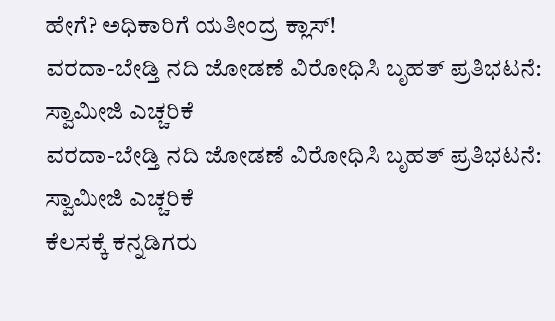ಹೇಗೆ? ಅಧಿಕಾರಿಗೆ ಯತೀಂದ್ರ ಕ್ಲಾಸ್!
ವರದಾ-ಬೇಡ್ತಿ ನದಿ ಜೋಡಣೆ ವಿರೋಧಿಸಿ ಬೃಹತ್ ಪ್ರತಿಭಟನೆ: ಸ್ವಾಮೀಜಿ ಎಚ್ಚರಿಕೆ
ವರದಾ-ಬೇಡ್ತಿ ನದಿ ಜೋಡಣೆ ವಿರೋಧಿಸಿ ಬೃಹತ್ ಪ್ರತಿಭಟನೆ: ಸ್ವಾಮೀಜಿ ಎಚ್ಚರಿಕೆ
ಕೆಲಸಕ್ಕೆ ಕನ್ನಡಿಗರು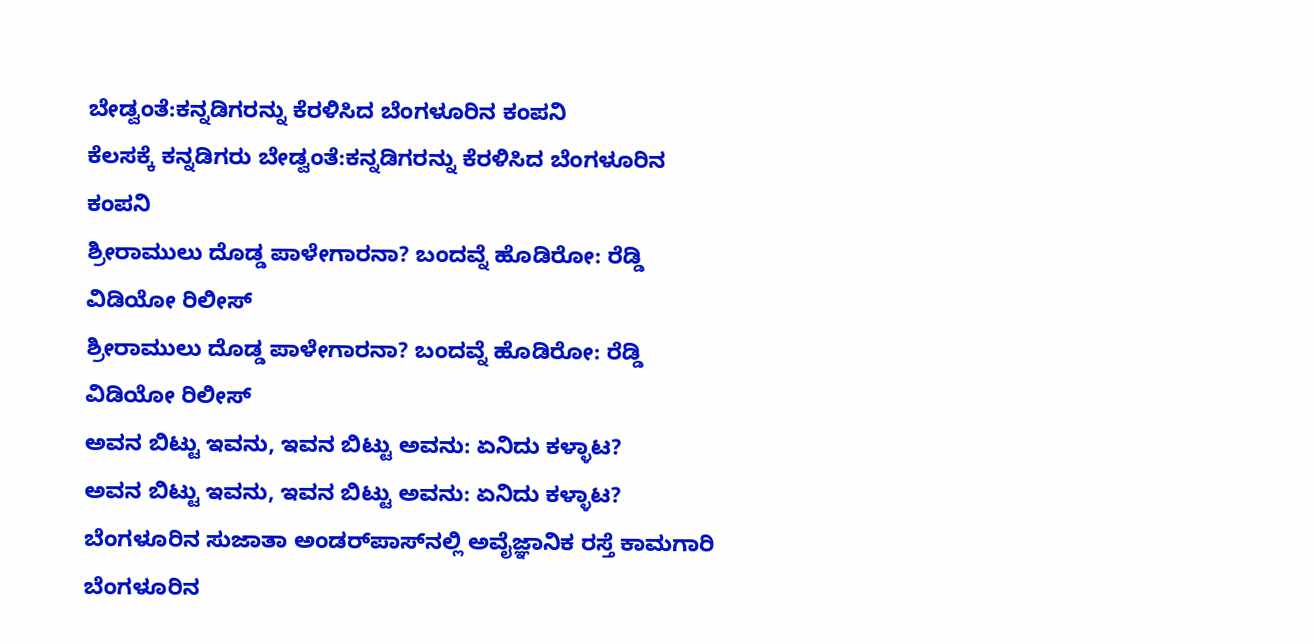ಬೇಡ್ವಂತೆ:ಕನ್ನಡಿಗರನ್ನು ಕೆರಳಿಸಿದ ಬೆಂಗಳೂರಿನ ಕಂಪನಿ
ಕೆಲಸಕ್ಕೆ ಕನ್ನಡಿಗರು ಬೇಡ್ವಂತೆ:ಕನ್ನಡಿಗರನ್ನು ಕೆರಳಿಸಿದ ಬೆಂಗಳೂರಿನ ಕಂಪನಿ
ಶ್ರೀರಾಮುಲು ದೊಡ್ಡ ಪಾಳೇಗಾರನಾ? ಬಂದವ್ನೆ ಹೊಡಿರೋ: ರೆಡ್ಡಿ ವಿಡಿಯೋ ರಿಲೀಸ್‌
ಶ್ರೀರಾಮುಲು ದೊಡ್ಡ ಪಾಳೇಗಾರನಾ? ಬಂದವ್ನೆ ಹೊಡಿರೋ: ರೆಡ್ಡಿ ವಿಡಿಯೋ ರಿಲೀಸ್‌
ಅವನ ಬಿಟ್ಟು ಇವನು, ಇವನ ಬಿಟ್ಟು ಅವನು: ಏನಿದು ಕಳ್ಳಾಟ?
ಅವನ ಬಿಟ್ಟು ಇವನು, ಇವನ ಬಿಟ್ಟು ಅವನು: ಏನಿದು ಕಳ್ಳಾಟ?
ಬೆಂಗಳೂರಿನ ಸುಜಾತಾ ಅಂಡರ್‌ಪಾಸ್‌ನಲ್ಲಿ ಅವೈಜ್ಞಾನಿಕ ರಸ್ತೆ ಕಾಮಗಾರಿ
ಬೆಂಗಳೂರಿನ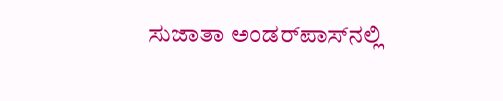ಸುಜಾತಾ ಅಂಡರ್‌ಪಾಸ್‌ನಲ್ಲಿ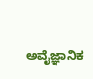ಅವೈಜ್ಞಾನಿಕ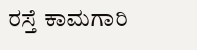ರಸ್ತೆ ಕಾಮಗಾರಿ